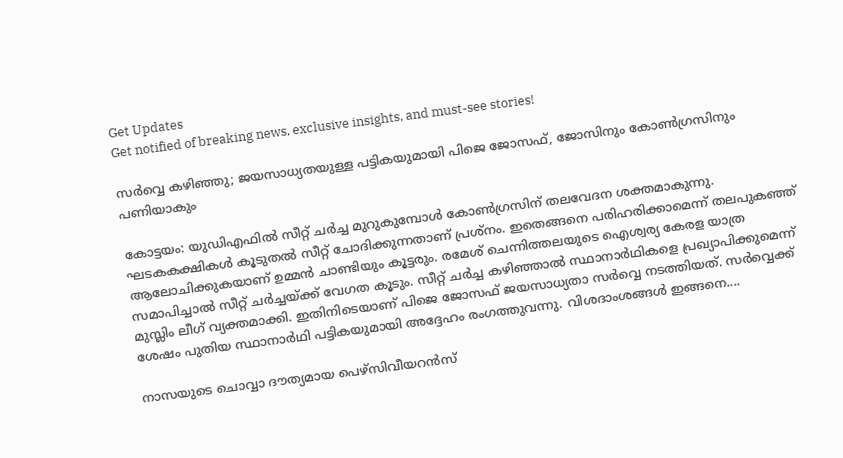Get Updates
Get notified of breaking news, exclusive insights, and must-see stories!

സര്‍വ്വെ കഴിഞ്ഞു; ജയസാധ്യതയുള്ള പട്ടികയുമായി പിജെ ജോസഫ്, ജോസിനും കോണ്‍ഗ്രസിനും പണിയാകും

കോട്ടയം: യുഡിഎഫില്‍ സീറ്റ് ചര്‍ച്ച മുറുകുമ്പോള്‍ കോണ്‍ഗ്രസിന് തലവേദന ശക്തമാകുന്നു. ഘടകകക്ഷികള്‍ കൂടുതല്‍ സീറ്റ് ചോദിക്കുന്നതാണ് പ്രശ്‌നം. ഇതെങ്ങനെ പരിഹരിക്കാമെന്ന് തലപുകഞ്ഞ് ആലോചിക്കുകയാണ് ഉമ്മന്‍ ചാണ്ടിയും കൂട്ടരും. രമേശ് ചെന്നിത്തലയുടെ ഐശ്വര്യ കേരള യാത്ര സമാപിച്ചാല്‍ സീറ്റ് ചര്‍ച്ചയ്ക്ക് വേഗത കൂടും. സീറ്റ് ചര്‍ച്ച കഴിഞ്ഞാല്‍ സ്ഥാനാര്‍ഥികളെ പ്രഖ്യാപിക്കുമെന്ന് മുസ്ലിം ലീഗ് വ്യക്തമാക്കി. ഇതിനിടെയാണ് പിജെ ജോസഫ് ജയസാധ്യതാ സര്‍വ്വെ നടത്തിയത്. സര്‍വ്വെക്ക് ശേഷം പുതിയ സ്ഥാനാര്‍ഥി പട്ടികയുമായി അദ്ദേഹം രംഗത്തുവന്നു. വിശദാംശങ്ങള്‍ ഇങ്ങനെ....

നാസയുടെ ചൊവ്വാ ദൗത്യമായ പെഴ്‌സിവീയറന്‍സ്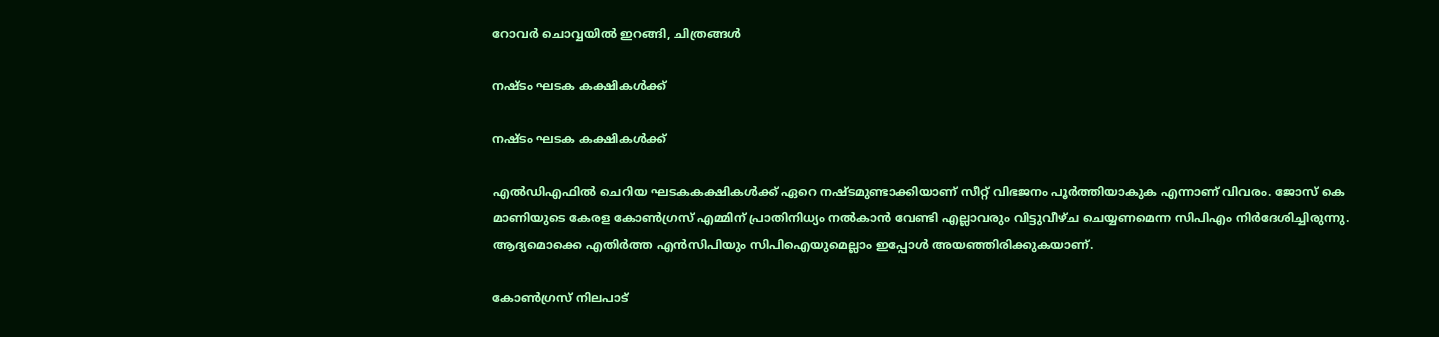റോവര്‍ ചൊവ്വയില്‍ ഇറങ്ങി, ചിത്രങ്ങള്‍

നഷ്ടം ഘടക കക്ഷികള്‍ക്ക്

നഷ്ടം ഘടക കക്ഷികള്‍ക്ക്

എല്‍ഡിഎഫില്‍ ചെറിയ ഘടകകക്ഷികള്‍ക്ക് ഏറെ നഷ്ടമുണ്ടാക്കിയാണ് സീറ്റ് വിഭജനം പൂര്‍ത്തിയാകുക എന്നാണ് വിവരം. ജോസ് കെ മാണിയുടെ കേരള കോണ്‍ഗ്രസ് എമ്മിന് പ്രാതിനിധ്യം നല്‍കാന്‍ വേണ്ടി എല്ലാവരും വിട്ടുവീഴ്ച ചെയ്യണമെന്ന സിപിഎം നിര്‍ദേശിച്ചിരുന്നു. ആദ്യമൊക്കെ എതിര്‍ത്ത എന്‍സിപിയും സിപിഐയുമെല്ലാം ഇപ്പോള്‍ അയഞ്ഞിരിക്കുകയാണ്.

കോണ്‍ഗ്രസ് നിലപാട്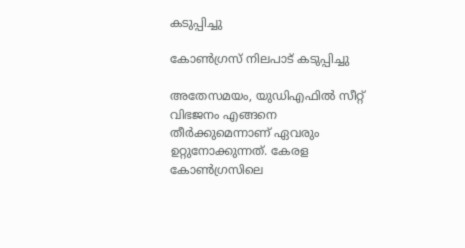കടുപ്പിച്ചു

കോണ്‍ഗ്രസ് നിലപാട് കടുപ്പിച്ചു

അതേസമയം, യുഡിഎഫില്‍ സീറ്റ് വിഭജനം എങ്ങനെ തീര്‍ക്കുമെന്നാണ് ഏവരും ഉറ്റുനോക്കുന്നത്. കേരള കോണ്‍ഗ്രസിലെ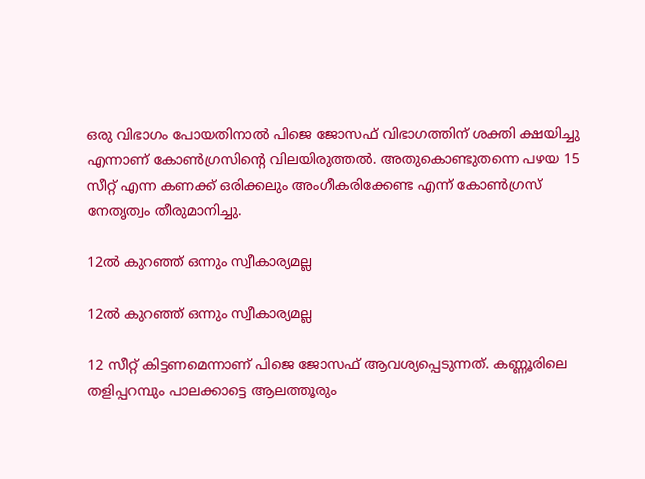ഒരു വിഭാഗം പോയതിനാല്‍ പിജെ ജോസഫ് വിഭാഗത്തിന് ശക്തി ക്ഷയിച്ചു എന്നാണ് കോണ്‍ഗ്രസിന്റെ വിലയിരുത്തല്‍. അതുകൊണ്ടുതന്നെ പഴയ 15 സീറ്റ് എന്ന കണക്ക് ഒരിക്കലും അംഗീകരിക്കേണ്ട എന്ന് കോണ്‍ഗ്രസ് നേതൃത്വം തീരുമാനിച്ചു.

12ല്‍ കുറഞ്ഞ് ഒന്നും സ്വീകാര്യമല്ല

12ല്‍ കുറഞ്ഞ് ഒന്നും സ്വീകാര്യമല്ല

12 സീറ്റ് കിട്ടണമെന്നാണ് പിജെ ജോസഫ് ആവശ്യപ്പെടുന്നത്. കണ്ണൂരിലെ തളിപ്പറമ്പും പാലക്കാട്ടെ ആലത്തൂരും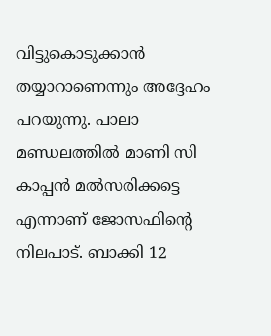വിട്ടുകൊടുക്കാന്‍ തയ്യാറാണെന്നും അദ്ദേഹം പറയുന്നു. പാലാ മണ്ഡലത്തില്‍ മാണി സി കാപ്പന്‍ മല്‍സരിക്കട്ടെ എന്നാണ് ജോസഫിന്റെ നിലപാട്. ബാക്കി 12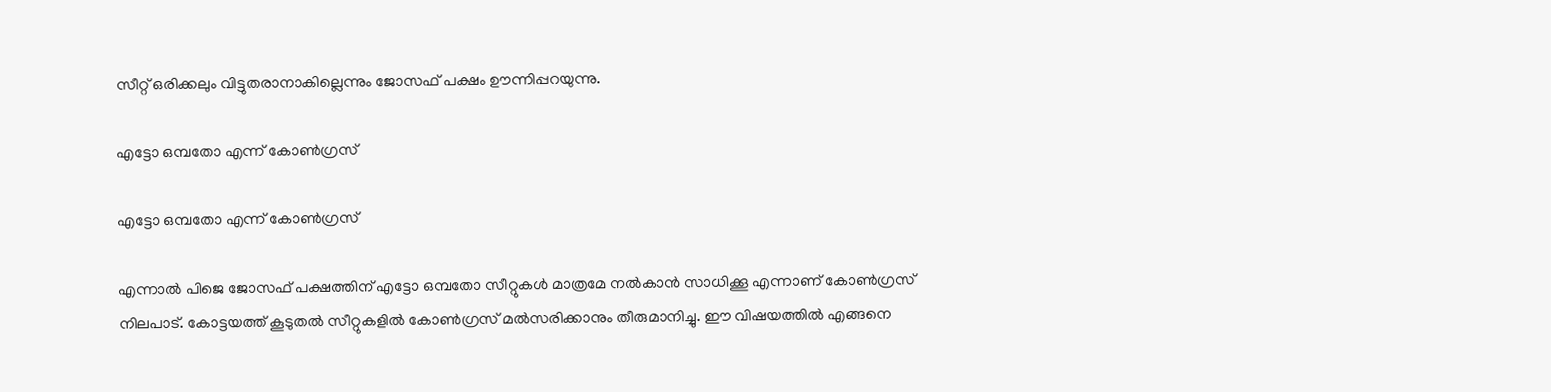സീറ്റ് ഒരിക്കലും വിട്ടുതരാനാകില്ലെന്നും ജോസഫ് പക്ഷം ഊന്നിപ്പറയുന്നു.

എട്ടോ ഒമ്പതോ എന്ന് കോണ്‍ഗ്രസ്

എട്ടോ ഒമ്പതോ എന്ന് കോണ്‍ഗ്രസ്

എന്നാല്‍ പിജെ ജോസഫ് പക്ഷത്തിന് എട്ടോ ഒമ്പതോ സീറ്റുകള്‍ മാത്രമേ നല്‍കാന്‍ സാധിക്കൂ എന്നാണ് കോണ്‍ഗ്രസ് നിലപാട്. കോട്ടയത്ത് കൂടുതല്‍ സീറ്റുകളില്‍ കോണ്‍ഗ്രസ് മല്‍സരിക്കാനും തീരുമാനിച്ചു. ഈ വിഷയത്തില്‍ എങ്ങനെ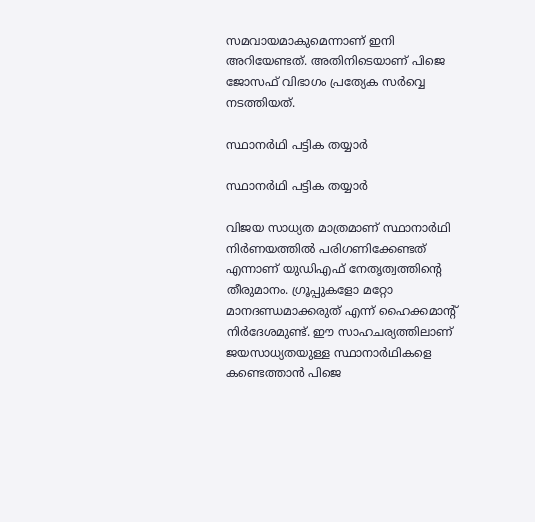സമവായമാകുമെന്നാണ് ഇനി അറിയേണ്ടത്. അതിനിടെയാണ് പിജെ ജോസഫ് വിഭാഗം പ്രത്യേക സര്‍വ്വെ നടത്തിയത്.

സ്ഥാനര്‍ഥി പട്ടിക തയ്യാര്‍

സ്ഥാനര്‍ഥി പട്ടിക തയ്യാര്‍

വിജയ സാധ്യത മാത്രമാണ് സ്ഥാനാര്‍ഥി നിര്‍ണയത്തില്‍ പരിഗണിക്കേണ്ടത് എന്നാണ് യുഡിഎഫ് നേതൃത്വത്തിന്റെ തീരുമാനം. ഗ്രൂപ്പുകളോ മറ്റോ മാനദണ്ഡമാക്കരുത് എന്ന് ഹൈക്കമാന്റ് നിര്‍ദേശമുണ്ട്. ഈ സാഹചര്യത്തിലാണ് ജയസാധ്യതയുള്ള സ്ഥാനാര്‍ഥികളെ കണ്ടെത്താന്‍ പിജെ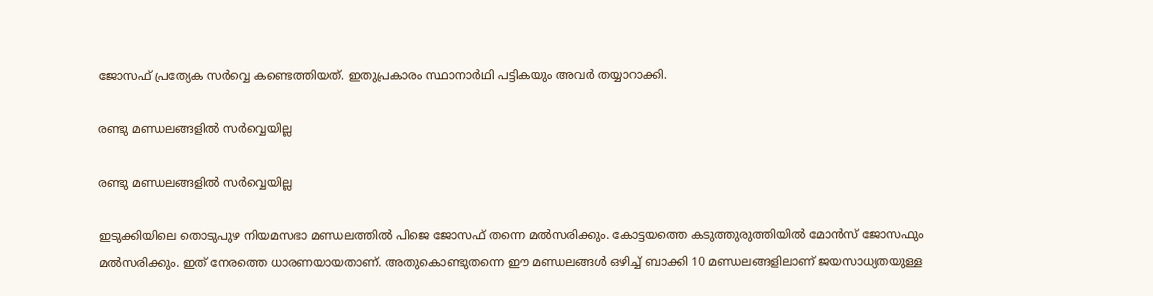ജോസഫ് പ്രത്യേക സര്‍വ്വെ കണ്ടെത്തിയത്. ഇതുപ്രകാരം സ്ഥാനാര്‍ഥി പട്ടികയും അവര്‍ തയ്യാറാക്കി.

രണ്ടു മണ്ഡലങ്ങളില്‍ സര്‍വ്വെയില്ല

രണ്ടു മണ്ഡലങ്ങളില്‍ സര്‍വ്വെയില്ല

ഇടുക്കിയിലെ തൊടുപുഴ നിയമസഭാ മണ്ഡലത്തില്‍ പിജെ ജോസഫ് തന്നെ മല്‍സരിക്കും. കോട്ടയത്തെ കടുത്തുരുത്തിയില്‍ മോന്‍സ് ജോസഫും മല്‍സരിക്കും. ഇത് നേരത്തെ ധാരണയായതാണ്. അതുകൊണ്ടുതന്നെ ഈ മണ്ഡലങ്ങള്‍ ഒഴിച്ച് ബാക്കി 10 മണ്ഡലങ്ങളിലാണ് ജയസാധ്യതയുള്ള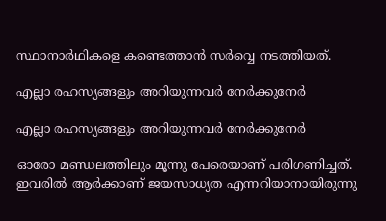സ്ഥാനാര്‍ഥികളെ കണ്ടെത്താന്‍ സര്‍വ്വെ നടത്തിയത്.

എല്ലാ രഹസ്യങ്ങളും അറിയുന്നവര്‍ നേര്‍ക്കുനേര്‍

എല്ലാ രഹസ്യങ്ങളും അറിയുന്നവര്‍ നേര്‍ക്കുനേര്‍

ഓരോ മണ്ഡലത്തിലും മൂന്നു പേരെയാണ് പരിഗണിച്ചത്. ഇവരില്‍ ആര്‍ക്കാണ് ജയസാധ്യത എന്നറിയാനായിരുന്നു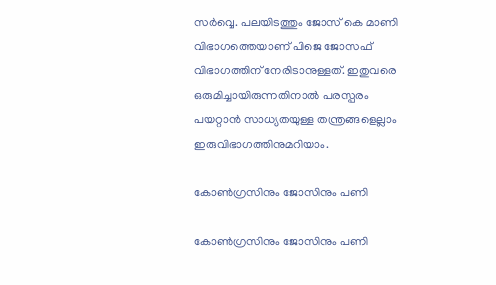സര്‍വ്വെ. പലയിടത്തും ജോസ് കെ മാണി വിഭാഗത്തെയാണ് പിജെ ജോസഫ് വിഭാഗത്തിന് നേരിടാനുള്ളത്. ഇതുവരെ ഒരുമിച്ചായിരുന്നതിനാല്‍ പരസ്പരം പയറ്റാന്‍ സാധ്യതയുള്ള തന്ത്രങ്ങളെല്ലാം ഇരുവിഭാഗത്തിനുമറിയാം.

കോണ്‍ഗ്രസിനും ജോസിനും പണി

കോണ്‍ഗ്രസിനും ജോസിനും പണി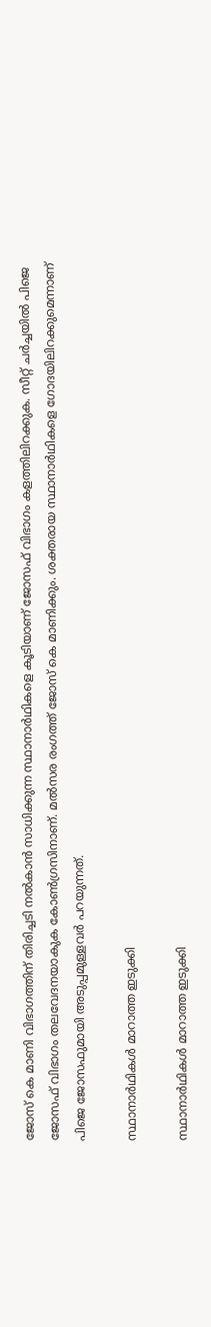ജോസ് കെ മാണി വിഭാഗത്തിന് തിരിച്ചടി നല്‍കാന്‍ സാധിക്കുന്ന സ്ഥാനാര്‍ഥികളെ കൂടിയാണ് ജോസഫ് വിഭാഗം കളത്തിലിറക്കുക. സീറ്റ് ചര്‍ച്ചയില്‍ പിജെ ജോസഫ് വിഭാഗം തലവേദനയാകുക കോണ്‍ഗ്രസിനാണ്. മല്‍സര രംഗത്ത് ജോസ് കെ മാണിക്കും. ശക്തരായ സ്ഥാനാര്‍ഥികളെ ഗോദയിലിറക്കുമെന്നാണ് പിജെ ജോസഫുമായി അടുപ്പമുള്ളവര്‍ പറയുന്നത്.

സ്ഥാനാര്‍ഥികള്‍ മാറാത്ത ഇടുക്കി

സ്ഥാനാര്‍ഥികള്‍ മാറാത്ത ഇടുക്കി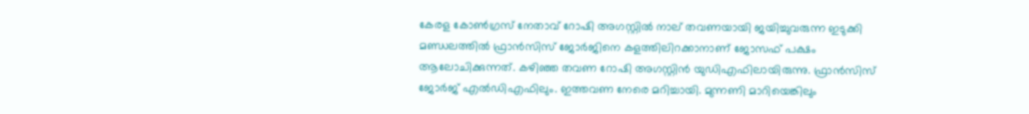കേരള കോണ്‍ഗ്രസ് നേതാവ് റോഷി അഗസ്റ്റില്‍ നാല് തവണയായി ജയിച്ചുവരുന്ന ഇടുക്കി മണ്ഡലത്തില്‍ ഫ്രാന്‍സിസ് ജോര്‍ജിനെ കളത്തിലിറക്കാനാണ് ജോസഫ് പക്ഷം ആലോചിക്കുന്നത്. കഴിഞ്ഞ തവണ റോഷി അഗസ്റ്റിന്‍ യുഡിഎഫിലായിരുന്നു. ഫ്രാന്‍സിസ് ജോര്‍ജ് എല്‍ഡിഎഫിലും. ഇത്തവണ നേരെ മറിച്ചായി. മുന്നണി മാറിയെങ്കിലും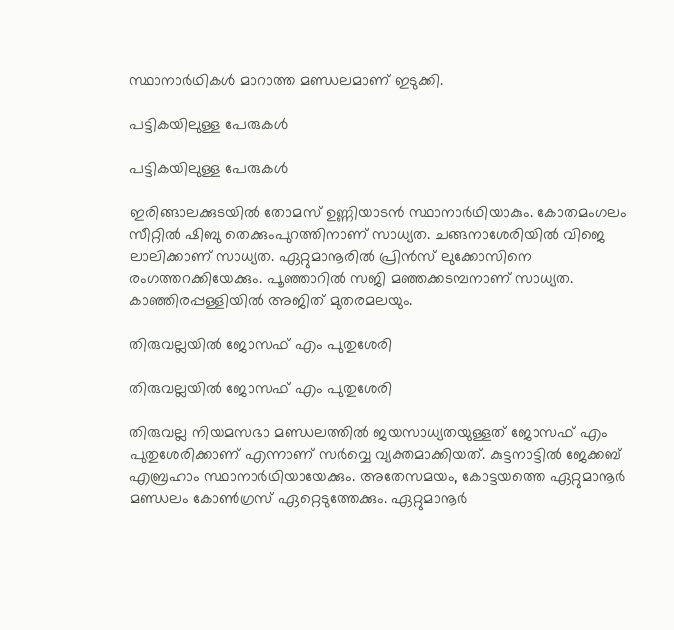സ്ഥാനാര്‍ഥികള്‍ മാറാത്ത മണ്ഡലമാണ് ഇടുക്കി.

പട്ടികയിലുള്ള പേരുകള്‍

പട്ടികയിലുള്ള പേരുകള്‍

ഇരിങ്ങാലക്കുടയില്‍ തോമസ് ഉണ്ണിയാടന്‍ സ്ഥാനാര്‍ഥിയാകും. കോതമംഗലം സീറ്റില്‍ ഷിബു തെക്കുംപുറത്തിനാണ് സാധ്യത. ചങ്ങനാശേരിയില്‍ വിജെ ലാലിക്കാണ് സാധ്യത. ഏറ്റുമാനൂരില്‍ പ്രിന്‍സ് ലുക്കോസിനെ രംഗത്തറക്കിയേക്കും. പൂഞ്ഞാറില്‍ സജി മഞ്ഞക്കടമ്പനാണ് സാധ്യത. കാഞ്ഞിരപ്പള്ളിയില്‍ അജിത് മുതരമലയും.

തിരുവല്ലയില്‍ ജോസഫ് എം പുതുശേരി

തിരുവല്ലയില്‍ ജോസഫ് എം പുതുശേരി

തിരുവല്ല നിയമസഭാ മണ്ഡലത്തില്‍ ജയസാധ്യതയുള്ളത് ജോസഫ് എം പുതുശേരിക്കാണ് എന്നാണ് സര്‍വ്വെ വ്യക്തമാക്കിയത്. കുട്ടനാട്ടില്‍ ജേക്കബ് എബ്രഹാം സ്ഥാനാര്‍ഥിയായേക്കും. അതേസമയം, കോട്ടയത്തെ ഏറ്റുമാനൂര്‍ മണ്ഡലം കോണ്‍ഗ്രസ് ഏറ്റെടുത്തേക്കും. ഏറ്റുമാനൂര്‍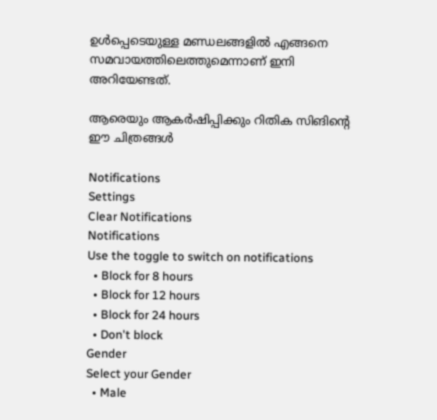ഉള്‍പ്പെടെയുള്ള മണ്ഡലങ്ങളില്‍ എങ്ങനെ സമവായത്തിലെത്തുമെന്നാണ് ഇനി അറിയേണ്ടത്.

ആരെയും ആകര്‍ഷിപ്പിക്കും റിതിക സിങിന്റെ ഈ ചിത്രങ്ങള്‍

Notifications
Settings
Clear Notifications
Notifications
Use the toggle to switch on notifications
  • Block for 8 hours
  • Block for 12 hours
  • Block for 24 hours
  • Don't block
Gender
Select your Gender
  • Male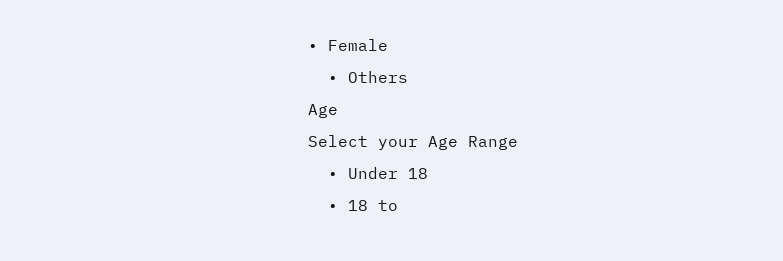• Female
  • Others
Age
Select your Age Range
  • Under 18
  • 18 to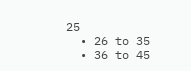25
  • 26 to 35
  • 36 to 45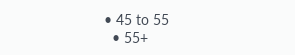• 45 to 55
  • 55+